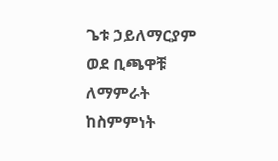ጌቱ ኃይለማርያም ወደ ቢጫዋቹ ለማምራት ከስምምነት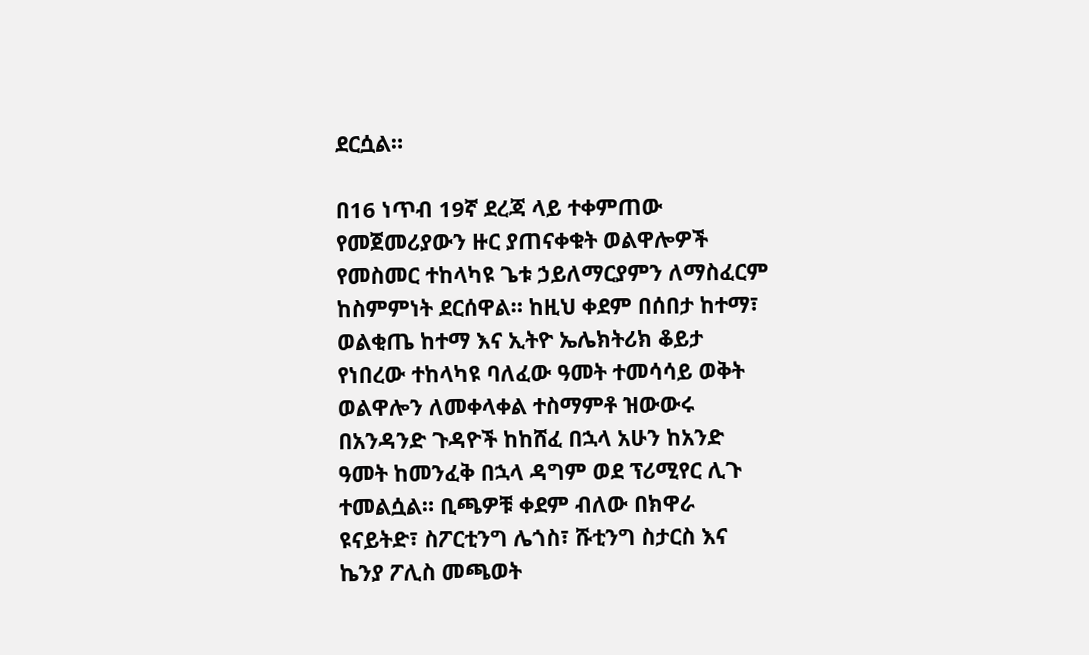ደርሷል።

በ16 ነጥብ 19ኛ ደረጃ ላይ ተቀምጠው የመጀመሪያውን ዙር ያጠናቀቁት ወልዋሎዎች የመስመር ተከላካዩ ጌቱ ኃይለማርያምን ለማስፈርም ከስምምነት ደርሰዋል። ከዚህ ቀደም በሰበታ ከተማ፣ ወልቂጤ ከተማ እና ኢትዮ ኤሌክትሪክ ቆይታ የነበረው ተከላካዩ ባለፈው ዓመት ተመሳሳይ ወቅት ወልዋሎን ለመቀላቀል ተስማምቶ ዝውውሩ በአንዳንድ ጉዳዮች ከከሸፈ በኋላ አሁን ከአንድ ዓመት ከመንፈቅ በኋላ ዳግም ወደ ፕሪሚየር ሊጉ ተመልሷል። ቢጫዎቹ ቀደም ብለው በክዋራ ዩናይትድ፣ ስፖርቲንግ ሌጎስ፣ ሹቲንግ ስታርስ እና ኬንያ ፖሊስ መጫወት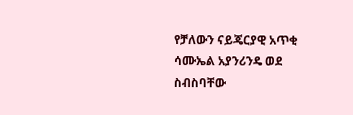የቻለውን ናይጄርያዊ አጥቂ ሳሙኤል አያንሪንዴ ወደ ስብስባቸው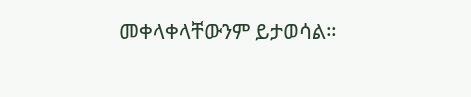መቀላቀላቸውንም ይታወሳል።